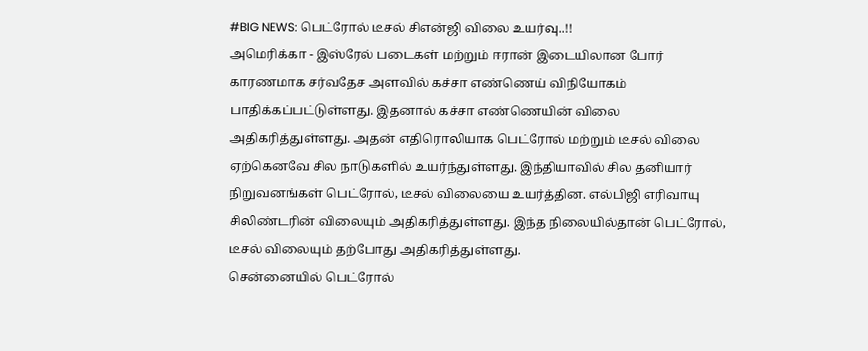#BIG NEWS: பெட்ரோல் டீசல் சிஎன்ஜி விலை உயர்வு..!!
அமெரிக்கா - இஸ்ரேல் படைகள் மற்றும் ஈரான் இடையிலான போர் காரணமாக சர்வதேச அளவில் கச்சா எண்ணெய் விநியோகம் பாதிக்கப்பட்டுள்ளது. இதனால் கச்சா எண்ணெயின் விலை அதிகரித்துள்ளது. அதன் எதிரொலியாக பெட்ரோல் மற்றும் டீசல் விலை ஏற்கெனவே சில நாடுகளில் உயர்ந்துள்ளது. இந்தியாவில் சில தனியார் நிறுவனங்கள் பெட்ரோல், டீசல் விலையை உயர்த்தின. எல்பிஜி எரிவாயு சிலிண்டரின் விலையும் அதிகரித்துள்ளது. இந்த நிலையில்தான் பெட்ரோல், டீசல் விலையும் தற்போது அதிகரித்துள்ளது.
சென்னையில் பெட்ரோல்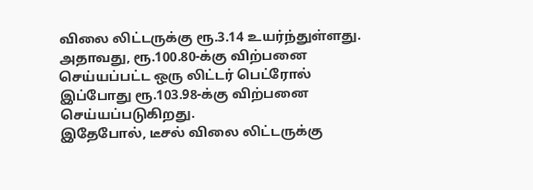விலை லிட்டருக்கு ரூ.3.14 உயர்ந்துள்ளது. அதாவது, ரூ.100.80-க்கு விற்பனை செய்யப்பட்ட ஒரு லிட்டர் பெட்ரோல் இப்போது ரூ.103.98-க்கு விற்பனை செய்யப்படுகிறது.
இதேபோல், டீசல் விலை லிட்டருக்கு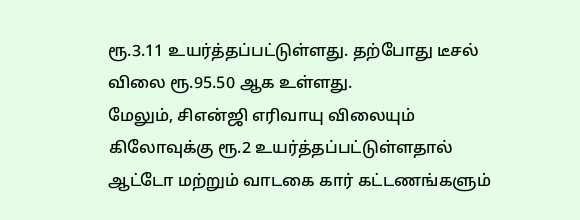ரூ.3.11 உயர்த்தப்பட்டுள்ளது. தற்போது டீசல் விலை ரூ.95.50 ஆக உள்ளது.
மேலும், சிஎன்ஜி எரிவாயு விலையும் கிலோவுக்கு ரூ.2 உயர்த்தப்பட்டுள்ளதால் ஆட்டோ மற்றும் வாடகை கார் கட்டணங்களும்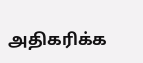அதிகரிக்க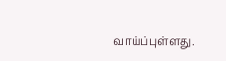வாய்ப்புள்ளது.